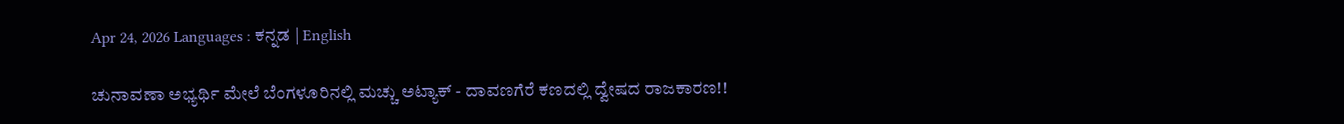Apr 24, 2026 Languages : ಕನ್ನಡ | English

ಚುನಾವಣಾ ಅಭ್ಯರ್ಥಿ ಮೇಲೆ ಬೆಂಗಳೂರಿನಲ್ಲಿ ಮಚ್ಚು ಅಟ್ಯಾಕ್ - ದಾವಣಗೆರೆ ಕಣದಲ್ಲಿ ದ್ವೇಷದ ರಾಜಕಾರಣ!!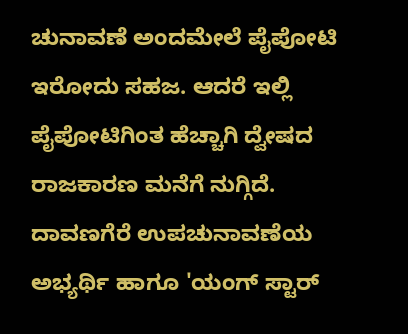ಚುನಾವಣೆ ಅಂದಮೇಲೆ ಪೈಪೋಟಿ ಇರೋದು ಸಹಜ. ಆದರೆ ಇಲ್ಲಿ ಪೈಪೋಟಿಗಿಂತ ಹೆಚ್ಚಾಗಿ ದ್ವೇಷದ ರಾಜಕಾರಣ ಮನೆಗೆ ನುಗ್ಗಿದೆ. ದಾವಣಗೆರೆ ಉಪಚುನಾವಣೆಯ ಅಭ್ಯರ್ಥಿ ಹಾಗೂ 'ಯಂಗ್ ಸ್ಟಾರ್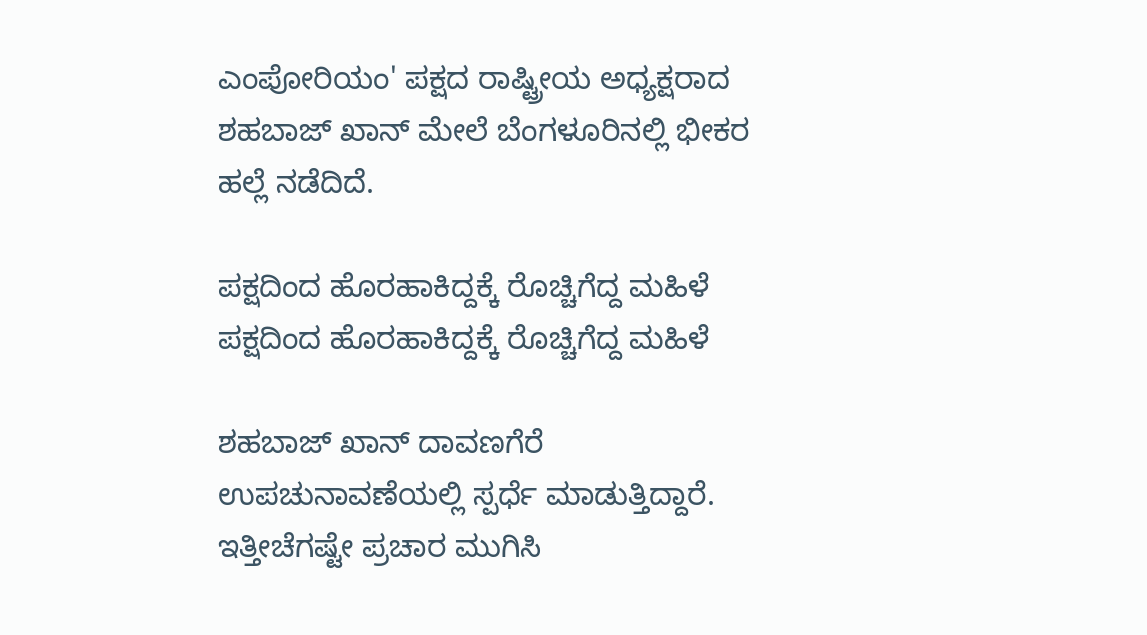ಎಂಪೋರಿಯಂ' ಪಕ್ಷದ ರಾಷ್ಟ್ರೀಯ ಅಧ್ಯಕ್ಷರಾದ ಶಹಬಾಜ್ ಖಾನ್ ಮೇಲೆ ಬೆಂಗಳೂರಿನಲ್ಲಿ ಭೀಕರ ಹಲ್ಲೆ ನಡೆದಿದೆ.

ಪಕ್ಷದಿಂದ ಹೊರಹಾಕಿದ್ದಕ್ಕೆ ರೊಚ್ಚಿಗೆದ್ದ ಮಹಿಳೆ
ಪಕ್ಷದಿಂದ ಹೊರಹಾಕಿದ್ದಕ್ಕೆ ರೊಚ್ಚಿಗೆದ್ದ ಮಹಿಳೆ

ಶಹಬಾಜ್ ಖಾನ್ ದಾವಣಗೆರೆ ಉಪಚುನಾವಣೆಯಲ್ಲಿ ಸ್ಪರ್ಧೆ ಮಾಡುತ್ತಿದ್ದಾರೆ. ಇತ್ತೀಚೆಗಷ್ಟೇ ಪ್ರಚಾರ ಮುಗಿಸಿ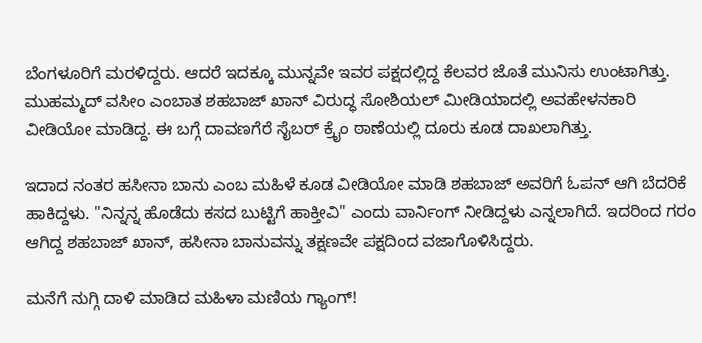ಬೆಂಗಳೂರಿಗೆ ಮರಳಿದ್ದರು. ಆದರೆ ಇದಕ್ಕೂ ಮುನ್ನವೇ ಇವರ ಪಕ್ಷದಲ್ಲಿದ್ದ ಕೆಲವರ ಜೊತೆ ಮುನಿಸು ಉಂಟಾಗಿತ್ತು. ಮುಹಮ್ಮದ್ ವಸೀಂ ಎಂಬಾತ ಶಹಬಾಜ್ ಖಾನ್ ವಿರುದ್ಧ ಸೋಶಿಯಲ್ ಮೀಡಿಯಾದಲ್ಲಿ ಅವಹೇಳನಕಾರಿ ವೀಡಿಯೋ ಮಾಡಿದ್ದ. ಈ ಬಗ್ಗೆ ದಾವಣಗೆರೆ ಸೈಬರ್ ಕ್ರೈಂ ಠಾಣೆಯಲ್ಲಿ ದೂರು ಕೂಡ ದಾಖಲಾಗಿತ್ತು.

ಇದಾದ ನಂತರ ಹಸೀನಾ ಬಾನು ಎಂಬ ಮಹಿಳೆ ಕೂಡ ವೀಡಿಯೋ ಮಾಡಿ ಶಹಬಾಜ್ ಅವರಿಗೆ ಓಪನ್ ಆಗಿ ಬೆದರಿಕೆ ಹಾಕಿದ್ದಳು. "ನಿನ್ನನ್ನ ಹೊಡೆದು ಕಸದ ಬುಟ್ಟಿಗೆ ಹಾಕ್ತೀವಿ" ಎಂದು ವಾರ್ನಿಂಗ್ ನೀಡಿದ್ದಳು ಎನ್ನಲಾಗಿದೆ. ಇದರಿಂದ ಗರಂ ಆಗಿದ್ದ ಶಹಬಾಜ್ ಖಾನ್, ಹಸೀನಾ ಬಾನುವನ್ನು ತಕ್ಷಣವೇ ಪಕ್ಷದಿಂದ ವಜಾಗೊಳಿಸಿದ್ದರು.

ಮನೆಗೆ ನುಗ್ಗಿ ದಾಳಿ ಮಾಡಿದ ಮಹಿಳಾ ಮಣಿಯ ಗ್ಯಾಂಗ್!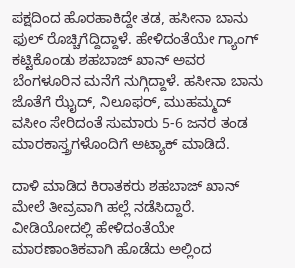ಪಕ್ಷದಿಂದ ಹೊರಹಾಕಿದ್ದೇ ತಡ, ಹಸೀನಾ ಬಾನು ಫುಲ್ ರೊಚ್ಚಿಗೆದ್ದಿದ್ದಾಳೆ. ಹೇಳಿದಂತೆಯೇ ಗ್ಯಾಂಗ್ ಕಟ್ಟಿಕೊಂಡು ಶಹಬಾಜ್ ಖಾನ್ ಅವರ ಬೆಂಗಳೂರಿನ ಮನೆಗೆ ನುಗ್ಗಿದ್ದಾಳೆ. ಹಸೀನಾ ಬಾನು ಜೊತೆಗೆ ಝೈದ್, ನಿಲೂಫರ್, ಮುಹಮ್ಮದ್ ವಸೀಂ ಸೇರಿದಂತೆ ಸುಮಾರು 5-6 ಜನರ ತಂಡ ಮಾರಕಾಸ್ತ್ರಗಳೊಂದಿಗೆ ಅಟ್ಯಾಕ್ ಮಾಡಿದೆ.

ದಾಳಿ ಮಾಡಿದ ಕಿರಾತಕರು ಶಹಬಾಜ್ ಖಾನ್ ಮೇಲೆ ತೀವ್ರವಾಗಿ ಹಲ್ಲೆ ನಡೆಸಿದ್ದಾರೆ. ವೀಡಿಯೋದಲ್ಲಿ ಹೇಳಿದಂತೆಯೇ ಮಾರಣಾಂತಿಕವಾಗಿ ಹೊಡೆದು ಅಲ್ಲಿಂದ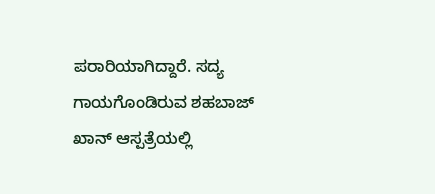ಪರಾರಿಯಾಗಿದ್ದಾರೆ. ಸದ್ಯ ಗಾಯಗೊಂಡಿರುವ ಶಹಬಾಜ್ ಖಾನ್ ಆಸ್ಪತ್ರೆಯಲ್ಲಿ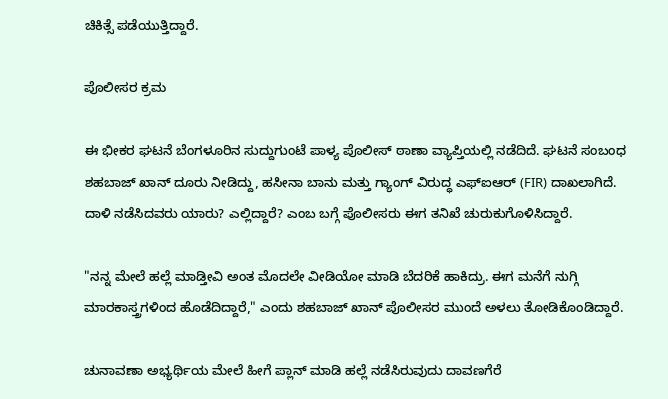ಚಿಕಿತ್ಸೆ ಪಡೆಯುತ್ತಿದ್ದಾರೆ.

ಪೊಲೀಸರ ಕ್ರಮ

ಈ ಭೀಕರ ಘಟನೆ ಬೆಂಗಳೂರಿನ ಸುದ್ದುಗುಂಟೆ ಪಾಳ್ಯ ಪೊಲೀಸ್ ಠಾಣಾ ವ್ಯಾಪ್ತಿಯಲ್ಲಿ ನಡೆದಿದೆ. ಘಟನೆ ಸಂಬಂಧ ಶಹಬಾಜ್ ಖಾನ್ ದೂರು ನೀಡಿದ್ದು, ಹಸೀನಾ ಬಾನು ಮತ್ತು ಗ್ಯಾಂಗ್ ವಿರುದ್ಧ ಎಫ್‌ಐಆರ್ (FIR) ದಾಖಲಾಗಿದೆ. ದಾಳಿ ನಡೆಸಿದವರು ಯಾರು? ಎಲ್ಲಿದ್ದಾರೆ? ಎಂಬ ಬಗ್ಗೆ ಪೊಲೀಸರು ಈಗ ತನಿಖೆ ಚುರುಕುಗೊಳಿಸಿದ್ದಾರೆ.

"ನನ್ನ ಮೇಲೆ ಹಲ್ಲೆ ಮಾಡ್ತೀವಿ ಅಂತ ಮೊದಲೇ ವೀಡಿಯೋ ಮಾಡಿ ಬೆದರಿಕೆ ಹಾಕಿದ್ರು. ಈಗ ಮನೆಗೆ ನುಗ್ಗಿ ಮಾರಕಾಸ್ತ್ರಗಳಿಂದ ಹೊಡೆದಿದ್ದಾರೆ," ಎಂದು ಶಹಬಾಜ್ ಖಾನ್ ಪೊಲೀಸರ ಮುಂದೆ ಅಳಲು ತೋಡಿಕೊಂಡಿದ್ದಾರೆ.

ಚುನಾವಣಾ ಅಭ್ಯರ್ಥಿಯ ಮೇಲೆ ಹೀಗೆ ಪ್ಲಾನ್ ಮಾಡಿ ಹಲ್ಲೆ ನಡೆಸಿರುವುದು ದಾವಣಗೆರೆ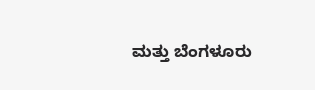ಮತ್ತು ಬೆಂಗಳೂರು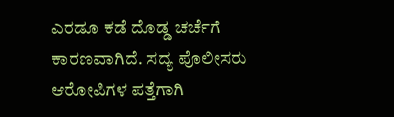ಎರಡೂ ಕಡೆ ದೊಡ್ಡ ಚರ್ಚೆಗೆ ಕಾರಣವಾಗಿದೆ. ಸದ್ಯ ಪೊಲೀಸರು ಆರೋಪಿಗಳ ಪತ್ತೆಗಾಗಿ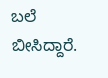ಬಲೆ ಬೀಸಿದ್ದಾರೆ.